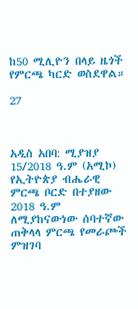ከ50 ሚሊዮን በላይ ዜጎች የምርጫ ካርድ ወስደዋል።

27



አዲስ አበባ: ሚያዝያ 15/2018 ዓ.ም (አሚኮ) የኢትዮጵያ ብሔራዊ ምርጫ ቦርድ በተያዘው 2018 ዓ.ም ለሚያከናውነው ሰባተኛው ጠቅላላ ምርጫ የመራጮች ምዝገባ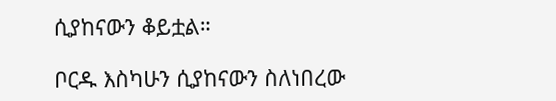ሲያከናውን ቆይቷል።

ቦርዱ እስካሁን ሲያከናውን ስለነበረው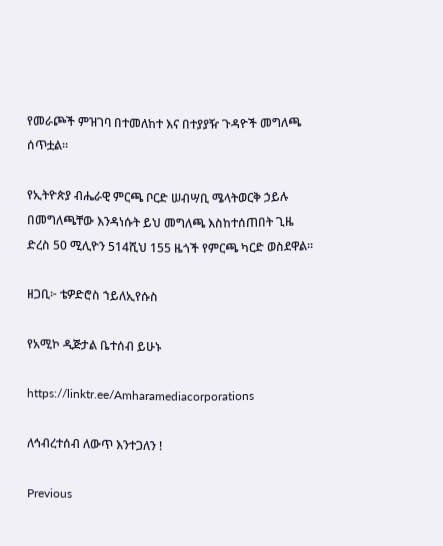የመራጮች ምዝገባ በተመለከተ እና በተያያዥ ጉዳዮች መግለጫ ሰጥቷል።

የኢትዮጵያ ብሔራዊ ምርጫ ቦርድ ሠብሣቢ ሜላትወርቅ ኃይሉ በመግለጫቸው እንዳነሱት ይህ መግለጫ እስከተሰጠበት ጊዜ ድረስ 50 ሚሊዮን 514ሺህ 155 ዜጎች የምርጫ ካርድ ወስደዋል።

ዘጋቢ፦ ቴዎድሮስ ኀይለኢየሱስ

የአሚኮ ዲጅታል ቤተሰብ ይሁኑ

https://linktr.ee/Amharamediacorporations

ለኅብረተሰብ ለውጥ እንተጋለን !

Previous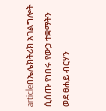articleበኤሌክትሪክ አገልግሎት ሲሰጡ የነበሩ የውኃ ተቋማትን ወደ ፀሐይ ብርሃን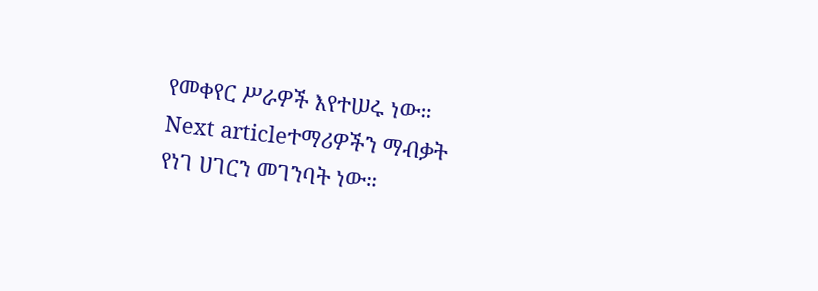የመቀየር ሥራዎች እየተሠሩ ነው።
Next articleተማሪዎችን ማብቃት የነገ ሀገርን መገንባት ነው።